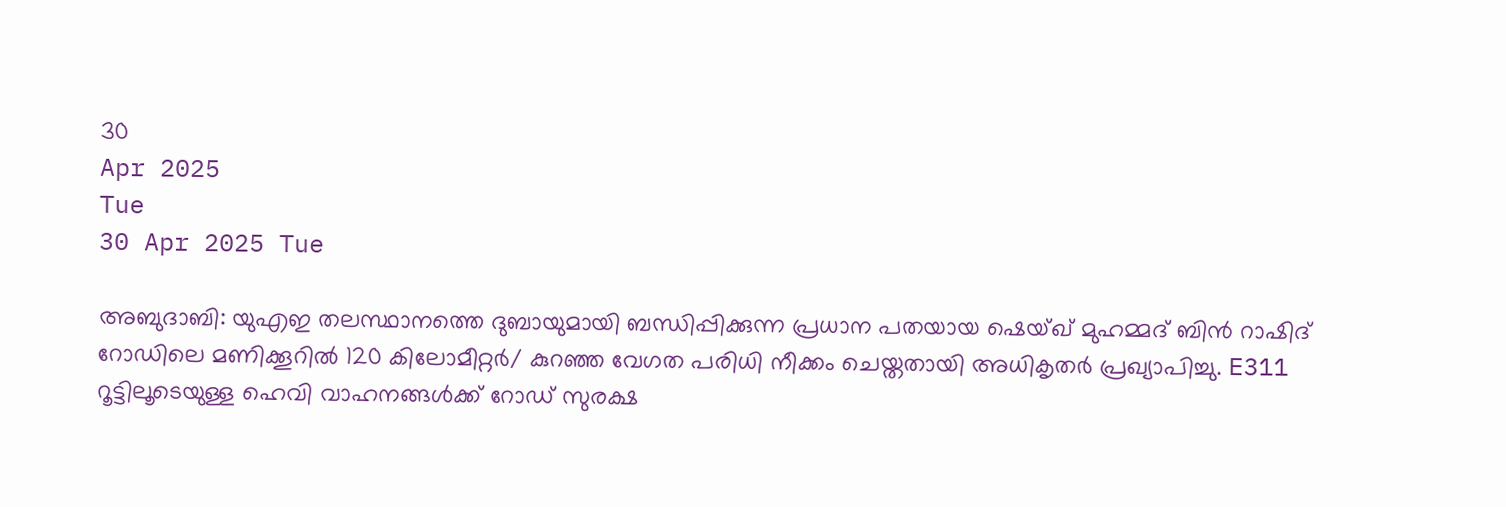30
Apr 2025
Tue
30 Apr 2025 Tue

അബുദാബി: യുഎഇ തലസ്ഥാനത്തെ ദുബായുമായി ബന്ധിപ്പിക്കുന്ന പ്രധാന പതയായ ഷെയ്ഖ് മുഹമ്മദ് ബിൻ റാഷിദ് റോഡിലെ മണിക്കൂറിൽ 120 കിലോമീറ്റർ/ കുറഞ്ഞ വേഗത പരിധി നീക്കം ചെയ്തതായി അധികൃതർ പ്രഖ്യാപിച്ചു. E311 റൂട്ടിലൂടെയുള്ള ഹെവി വാഹനങ്ങൾക്ക് റോഡ് സുരക്ഷ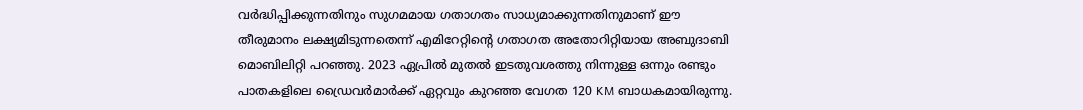വർദ്ധിപ്പിക്കുന്നതിനും സുഗമമായ ഗതാഗതം സാധ്യമാക്കുന്നതിനുമാണ് ഈ തീരുമാനം ലക്ഷ്യമിടുന്നതെന്ന് എമിറേറ്റിന്റെ ഗതാഗത അതോറിറ്റിയായ അബുദാബി മൊബിലിറ്റി പറഞ്ഞു. 2023 ഏപ്രിൽ മുതൽ ഇടതുവശത്തു നിന്നുള്ള ഒന്നും രണ്ടും പാതകളിലെ ഡ്രൈവർമാർക്ക് ഏറ്റവും കുറഞ്ഞ വേഗത 120 KM ബാധകമായിരുന്നു.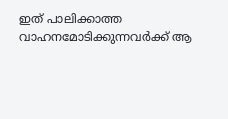ഇത് പാലിക്കാത്ത വാഹനമോടിക്കുന്നവർക്ക് ആ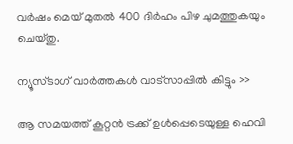വർഷം മെയ് മുതൽ 400 ദിർഹം പിഴ ചുമത്തുകയും ചെയ്തു.

ന്യൂസ്ടാഗ് വാര്‍ത്തകള്‍ വാട്‌സാപ്പില്‍ കിട്ടും >>

ആ സമയത്ത് കൂറ്റൻ ട്രക്ക് ഉൾപ്പെടെയുള്ള ഹെവി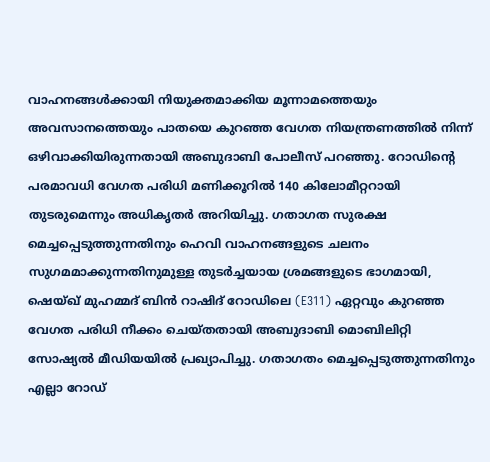വാഹനങ്ങൾക്കായി നിയുക്തമാക്കിയ മൂന്നാമത്തെയും അവസാനത്തെയും പാതയെ കുറഞ്ഞ വേഗത നിയന്ത്രണത്തിൽ നിന്ന് ഒഴിവാക്കിയിരുന്നതായി അബുദാബി പോലീസ് പറഞ്ഞു. റോഡിന്റെ പരമാവധി വേഗത പരിധി മണിക്കൂറിൽ 140 കിലോമീറ്ററായി തുടരുമെന്നും അധികൃതർ അറിയിച്ചു. ഗതാഗത സുരക്ഷ മെച്ചപ്പെടുത്തുന്നതിനും ഹെവി വാഹനങ്ങളുടെ ചലനം സുഗമമാക്കുന്നതിനുമുള്ള തുടർച്ചയായ ശ്രമങ്ങളുടെ ഭാഗമായി, ഷെയ്ഖ് മുഹമ്മദ് ബിൻ റാഷിദ് റോഡിലെ (E311) ഏറ്റവും കുറഞ്ഞ വേഗത പരിധി നീക്കം ചെയ്തതായി അബുദാബി മൊബിലിറ്റി സോഷ്യൽ മീഡിയയിൽ പ്രഖ്യാപിച്ചു. ഗതാഗതം മെച്ചപ്പെടുത്തുന്നതിനും എല്ലാ റോഡ്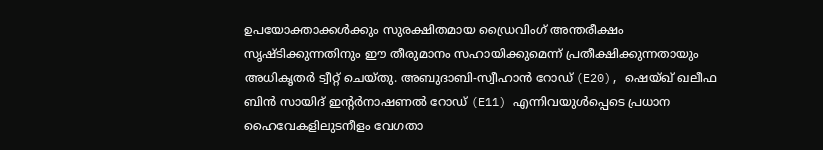ഉപയോക്താക്കൾക്കും സുരക്ഷിതമായ ഡ്രൈവിംഗ് അന്തരീക്ഷം സൃഷ്ടിക്കുന്നതിനും ഈ തീരുമാനം സഹായിക്കുമെന്ന് പ്രതീക്ഷിക്കുന്നതായും അധികൃതർ ട്വീറ്റ് ചെയ്തു. അബുദാബി-സ്വീഹാൻ റോഡ് (E20), ഷെയ്ഖ് ഖലീഫ ബിൻ സായിദ് ഇന്റർനാഷണൽ റോഡ് (E11) എന്നിവയുൾപ്പെടെ പ്രധാന ഹൈവേകളിലുടനീളം വേഗതാ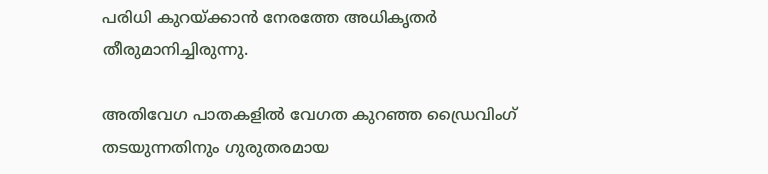പരിധി കുറയ്ക്കാൻ നേരത്തേ അധികൃതർ തീരുമാനിച്ചിരുന്നു.

അതിവേഗ പാതകളിൽ വേഗത കുറഞ്ഞ ഡ്രൈവിംഗ് തടയുന്നതിനും ഗുരുതരമായ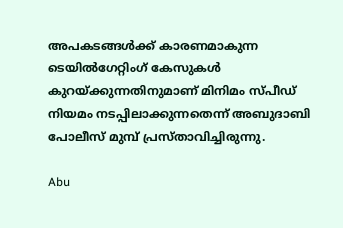അപകടങ്ങൾക്ക് കാരണമാകുന്ന ടെയിൽഗേറ്റിംഗ് കേസുകൾ കുറയ്ക്കുന്നതിനുമാണ് മിനിമം സ്പീഡ് നിയമം നടപ്പിലാക്കുന്നതെന്ന് അബുദാബി പോലീസ് മുമ്പ് പ്രസ്താവിച്ചിരുന്നു.

Abu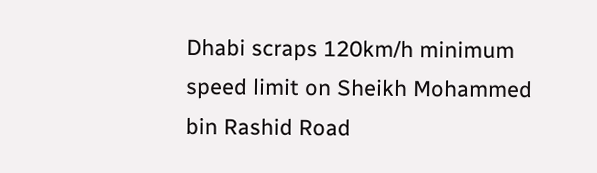Dhabi scraps 120km/h minimum speed limit on Sheikh Mohammed bin Rashid Road